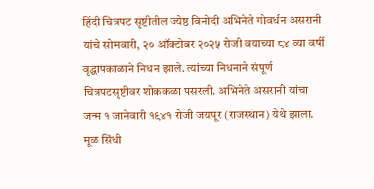हिंदी चित्रपट सृष्टीतील ज्येष्ठ विनोदी अभिनेते गोवर्धन असरानी यांचे सोमवारी, २० ऑक्टोबर २०२५ रोजी वयाच्या ८४ व्या वर्षी वृद्धापकाळाने निधन झाले. त्यांच्या निधनाने संपूर्ण चित्रपटसृष्टीवर शोककळा पसरली. अभिनेते असरानी यांचा जन्म १ जानेवारी १९४१ रोजी जयपूर (राजस्थान) येथे झाला.
मूळ सिंधी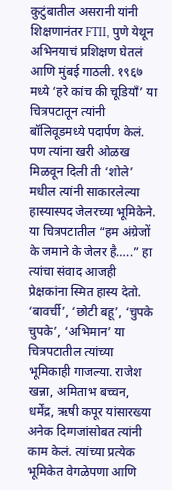कुटुंबातील असरानी यांनी शिक्षणानंतर FTII, पुणे येथून अभिनयाचं प्रशिक्षण घेतलं आणि मुंबई गाठली. १९६७ मध्ये ‘हरे कांच की चूडियाँ’ या चित्रपटातून त्यांनी बॉलिवूडमध्ये पदार्पण केलं. पण त्यांना खरी ओळख मिळवून दिली ती ‘शोले’ मधील त्यांनी साकारलेल्या हास्यास्पद जेलरच्या भूमिकेने. या चित्रपटातील “हम अंग्रेजों के जमाने के जेलर है…..” हा त्यांचा संवाद आजही प्रेक्षकांना स्मित हास्य देतो. ‘बावर्ची’, ‘छोटी बहू’, ‘चुपके चुपके’, ‘अभिमान’ या चित्रपटातील त्यांच्या भूमिकाही गाजल्या. राजेश खन्ना, अमिताभ बच्चन, धर्मेंद्र, ऋषी कपूर यांसारख्या अनेक दिग्गजांसोबत त्यांनी काम केलं. त्यांच्या प्रत्येक भूमिकेत वेगळेपणा आणि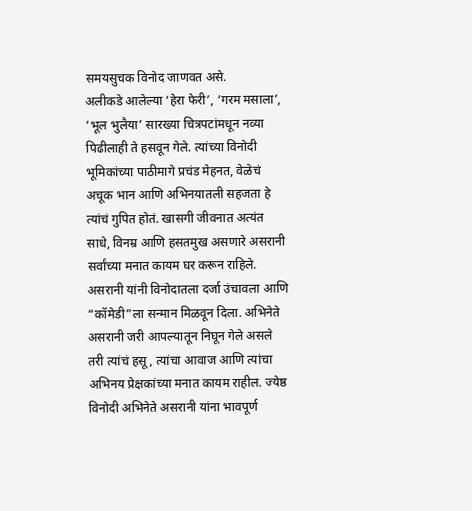समयसुचक विनोद जाणवत असे.
अलीकडे आलेल्या ‘हेरा फेरी’, ‘गरम मसाला’, ‘भूल भुलैया’ सारख्या चित्रपटांमधून नव्या पिढीलाही ते हसवून गेले. त्यांच्या विनोदी भूमिकांच्या पाठीमागे प्रचंड मेहनत, वेळेचं अचूक भान आणि अभिनयातली सहजता हे त्यांचं गुपित होतं. खासगी जीवनात अत्यंत साधे, विनम्र आणि हसतमुख असणारे असरानी सर्वांच्या मनात कायम घर करून राहिले. असरानी यांनी विनोदातला दर्जा उंचावला आणि “कॉमेडी”ला सन्मान मिळवून दिला. अभिनेते असरानी जरी आपल्यातून निघून गेले असले तरी त्यांचं हसू, त्यांचा आवाज आणि त्यांचा अभिनय प्रेक्षकांच्या मनात कायम राहील. ज्येष्ठ विनोदी अभिनेते असरानी यांना भावपूर्ण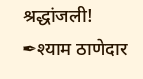श्रद्धांजली!
✒श्याम ठाणेदार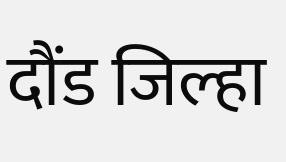दौंड जिल्हा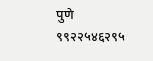पुणे
९९२२५४६२९५